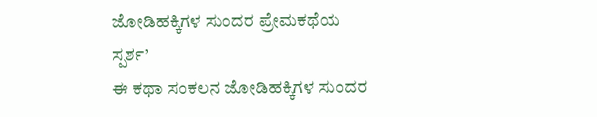ಜೋಡಿಹಕ್ಕಿಗಳ ಸುಂದರ ಪ್ರೇಮಕಥೆಯ
ಸ್ಪರ್ಶ’
ಈ ಕಥಾ ಸಂಕಲನ ಜೋಡಿಹಕ್ಕಿಗಳ ಸುಂದರ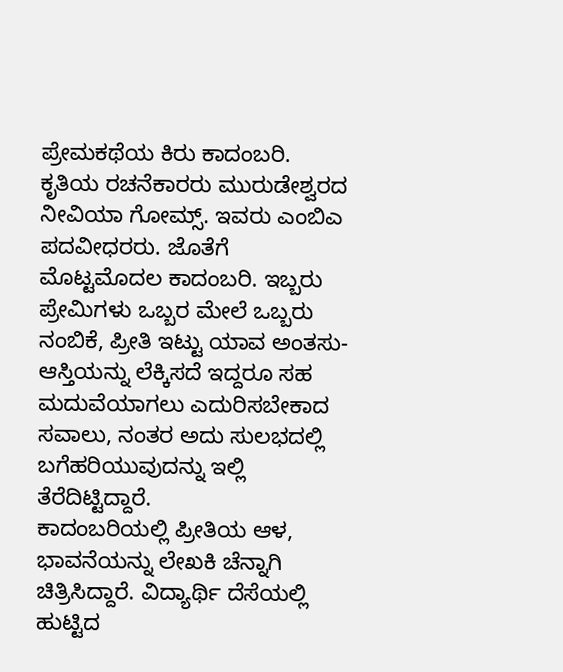ಪ್ರೇಮಕಥೆಯ ಕಿರು ಕಾದಂಬರಿ. ಕೃತಿಯ ರಚನೆಕಾರರು ಮುರುಡೇಶ್ವರದ ನೀವಿಯಾ ಗೋಮ್ಸ್. ಇವರು ಎಂಬಿಎ ಪದವೀಧರರು. ಜೊತೆಗೆ ಮೊಟ್ಟಮೊದಲ ಕಾದಂಬರಿ. ಇಬ್ಬರು ಪ್ರೇಮಿಗಳು ಒಬ್ಬರ ಮೇಲೆ ಒಬ್ಬರು ನಂಬಿಕೆ, ಪ್ರೀತಿ ಇಟ್ಟು ಯಾವ ಅಂತಸು- ಆಸ್ತಿಯನ್ನು ಲೆಕ್ಕಿಸದೆ ಇದ್ದರೂ ಸಹ ಮದುವೆಯಾಗಲು ಎದುರಿಸಬೇಕಾದ ಸವಾಲು, ನಂತರ ಅದು ಸುಲಭದಲ್ಲಿ ಬಗೆಹರಿಯುವುದನ್ನು ಇಲ್ಲಿ ತೆರೆದಿಟ್ಟಿದ್ದಾರೆ.
ಕಾದಂಬರಿಯಲ್ಲಿ ಪ್ರೀತಿಯ ಆಳ, ಭಾವನೆಯನ್ನು ಲೇಖಕಿ ಚೆನ್ನಾಗಿ ಚಿತ್ರಿಸಿದ್ದಾರೆ. ವಿದ್ಯಾರ್ಥಿ ದೆಸೆಯಲ್ಲಿ ಹುಟ್ಟಿದ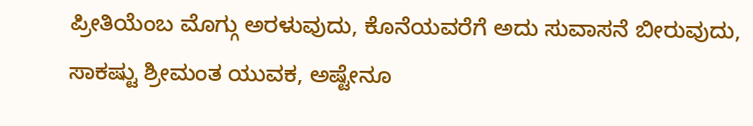ಪ್ರೀತಿಯೆಂಬ ಮೊಗ್ಗು ಅರಳುವುದು, ಕೊನೆಯವರೆಗೆ ಅದು ಸುವಾಸನೆ ಬೀರುವುದು, ಸಾಕಷ್ಟು ಶ್ರೀಮಂತ ಯುವಕ, ಅಷ್ಟೇನೂ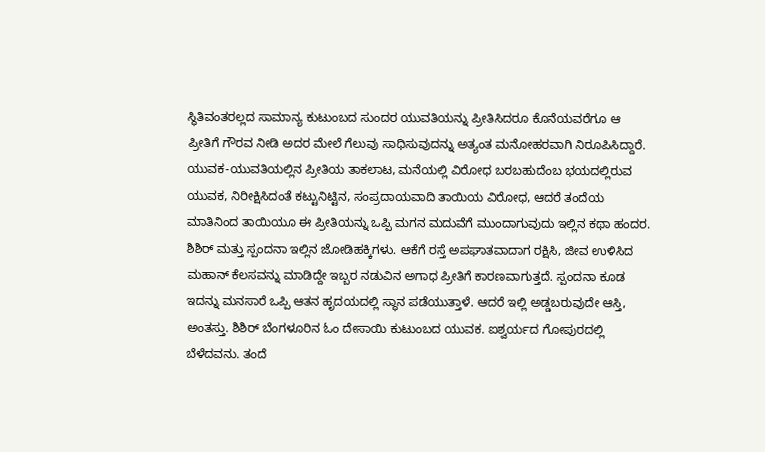ಸ್ಥಿತಿವಂತರಲ್ಲದ ಸಾಮಾನ್ಯ ಕುಟುಂಬದ ಸುಂದರ ಯುವತಿಯನ್ನು ಪ್ರೀತಿಸಿದರೂ ಕೊನೆಯವರೆಗೂ ಆ ಪ್ರೀತಿಗೆ ಗೌರವ ನೀಡಿ ಅದರ ಮೇಲೆ ಗೆಲುವು ಸಾಧಿಸುವುದನ್ನು ಅತ್ಯಂತ ಮನೋಹರವಾಗಿ ನಿರೂಪಿಸಿದ್ದಾರೆ.
ಯುವಕ-ಯುವತಿಯಲ್ಲಿನ ಪ್ರೀತಿಯ ತಾಕಲಾಟ, ಮನೆಯಲ್ಲಿ ವಿರೋಧ ಬರಬಹುದೆಂಬ ಭಯದಲ್ಲಿರುವ ಯುವಕ, ನಿರೀಕ್ಷಿಸಿದಂತೆ ಕಟ್ಟುನಿಟ್ಟಿನ, ಸಂಪ್ರದಾಯವಾದಿ ತಾಯಿಯ ವಿರೋಧ, ಆದರೆ ತಂದೆಯ ಮಾತಿನಿಂದ ತಾಯಿಯೂ ಈ ಪ್ರೀತಿಯನ್ನು ಒಪ್ಪಿ ಮಗನ ಮದುವೆಗೆ ಮುಂದಾಗುವುದು ಇಲ್ಲಿನ ಕಥಾ ಹಂದರ.
ಶಿಶಿರ್ ಮತ್ತು ಸ್ಪಂದನಾ ಇಲ್ಲಿನ ಜೋಡಿಹಕ್ಕಿಗಳು. ಆಕೆಗೆ ರಸ್ತೆ ಅಪಘಾತವಾದಾಗ ರಕ್ಷಿಸಿ, ಜೀವ ಉಳಿಸಿದ ಮಹಾನ್ ಕೆಲಸವನ್ನು ಮಾಡಿದ್ದೇ ಇಬ್ಬರ ನಡುವಿನ ಅಗಾಧ ಪ್ರೀತಿಗೆ ಕಾರಣವಾಗುತ್ತದೆ. ಸ್ಪಂದನಾ ಕೂಡ ಇದನ್ನು ಮನಸಾರೆ ಒಪ್ಪಿ ಆತನ ಹೃದಯದಲ್ಲಿ ಸ್ಥಾನ ಪಡೆಯುತ್ತಾಳೆ. ಆದರೆ ಇಲ್ಲಿ ಅಡ್ಡಬರುವುದೇ ಆಸ್ತಿ, ಅಂತಸ್ತು. ಶಿಶಿರ್ ಬೆಂಗಳೂರಿನ ಓಂ ದೇಸಾಯಿ ಕುಟುಂಬದ ಯುವಕ. ಐಶ್ವರ್ಯದ ಗೋಪುರದಲ್ಲಿ ಬೆಳೆದವನು. ತಂದೆ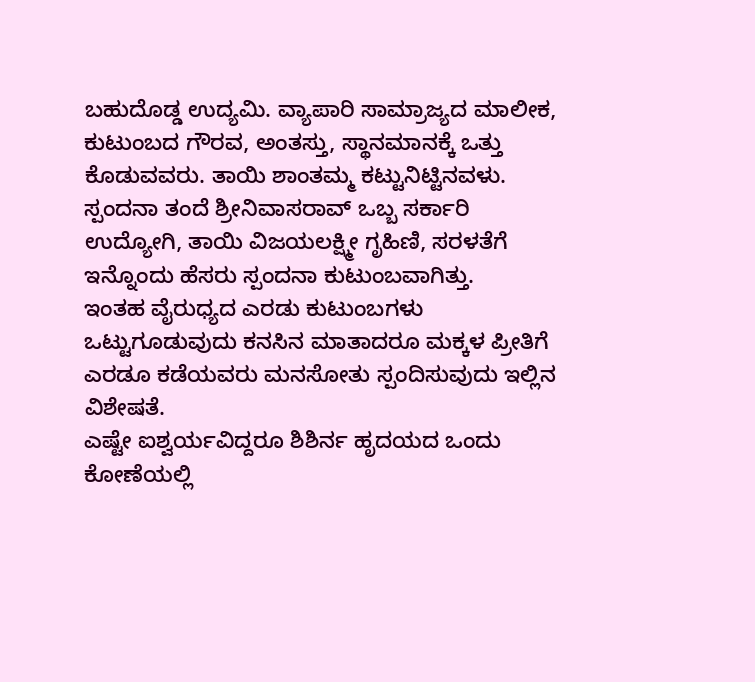ಬಹುದೊಡ್ಡ ಉದ್ಯಮಿ. ವ್ಯಾಪಾರಿ ಸಾಮ್ರಾಜ್ಯದ ಮಾಲೀಕ, ಕುಟುಂಬದ ಗೌರವ, ಅಂತಸ್ತು, ಸ್ಥಾನಮಾನಕ್ಕೆ ಒತ್ತು ಕೊಡುವವರು. ತಾಯಿ ಶಾಂತಮ್ಮ ಕಟ್ಟುನಿಟ್ಟಿನವಳು. ಸ್ಪಂದನಾ ತಂದೆ ಶ್ರೀನಿವಾಸರಾವ್ ಒಬ್ಬ ಸರ್ಕಾರಿ ಉದ್ಯೋಗಿ, ತಾಯಿ ವಿಜಯಲಕ್ಷ್ಮೀ ಗೃಹಿಣಿ, ಸರಳತೆಗೆ ಇನ್ನೊಂದು ಹೆಸರು ಸ್ಪಂದನಾ ಕುಟುಂಬವಾಗಿತ್ತು.
ಇಂತಹ ವೈರುಧ್ಯದ ಎರಡು ಕುಟುಂಬಗಳು ಒಟ್ಟುಗೂಡುವುದು ಕನಸಿನ ಮಾತಾದರೂ ಮಕ್ಕಳ ಪ್ರೀತಿಗೆ ಎರಡೂ ಕಡೆಯವರು ಮನಸೋತು ಸ್ಪಂದಿಸುವುದು ಇಲ್ಲಿನ ವಿಶೇಷತೆ.
ಎಷ್ಟೇ ಐಶ್ವರ್ಯವಿದ್ದರೂ ಶಿಶಿರ್ನ ಹೃದಯದ ಒಂದು ಕೋಣೆಯಲ್ಲಿ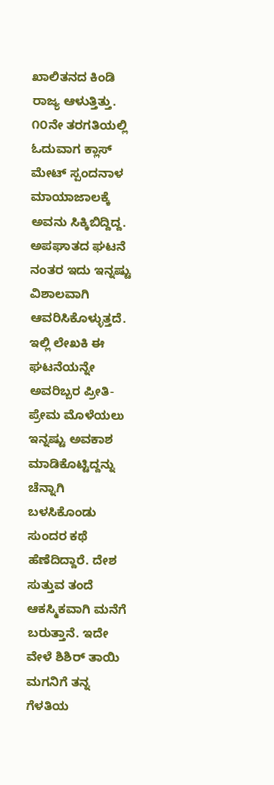ಖಾಲಿತನದ ಕಿಂಡಿ ರಾಜ್ಯ ಆಳುತ್ತಿತ್ತು. ೧೦ನೇ ತರಗತಿಯಲ್ಲಿ ಓದುವಾಗ ಕ್ಲಾಸ್ ಮೇಟ್ ಸ್ಪಂದನಾಳ ಮಾಯಾಜಾಲಕ್ಕೆ ಅವನು ಸಿಕ್ಕಿಬಿದ್ದಿದ್ದ. ಅಪಘಾತದ ಘಟನೆ ನಂತರ ಇದು ಇನ್ನಷ್ಟು ವಿಶಾಲವಾಗಿ ಆವರಿಸಿಕೊಳ್ಳುತ್ತದೆ. ಇಲ್ಲಿ ಲೇಖಕಿ ಈ ಘಟನೆಯನ್ನೇ ಅವರಿಬ್ಬರ ಪ್ರೀತಿ-ಪ್ರೇಮ ಮೊಳೆಯಲು ಇನ್ನಷ್ಟು ಅವಕಾಶ ಮಾಡಿಕೊಟ್ಟಿದ್ದನ್ನು ಚೆನ್ನಾಗಿ ಬಳಸಿಕೊಂಡು ಸುಂದರ ಕಥೆ ಹೆಣೆದಿದ್ದಾರೆ. ದೇಶ ಸುತ್ತುವ ತಂದೆ ಆಕಸ್ಮಿಕವಾಗಿ ಮನೆಗೆ ಬರುತ್ತಾನೆ. ಇದೇ ವೇಳೆ ಶಿಶಿರ್ ತಾಯಿ ಮಗನಿಗೆ ತನ್ನ ಗೆಳತಿಯ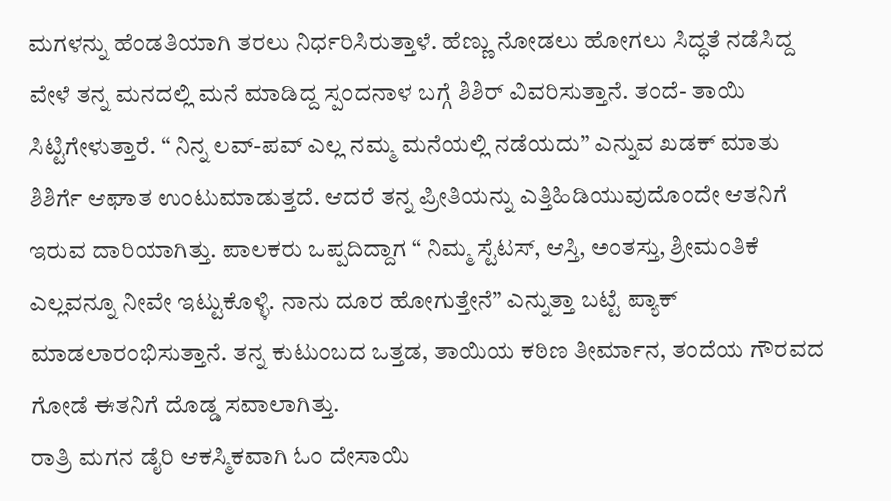ಮಗಳನ್ನು ಹೆಂಡತಿಯಾಗಿ ತರಲು ನಿರ್ಧರಿಸಿರುತ್ತಾಳೆ. ಹೆಣ್ಣು ನೋಡಲು ಹೋಗಲು ಸಿದ್ಧತೆ ನಡೆಸಿದ್ದ ವೇಳೆ ತನ್ನ ಮನದಲ್ಲಿ ಮನೆ ಮಾಡಿದ್ದ ಸ್ಪಂದನಾಳ ಬಗ್ಗೆ ಶಿಶಿರ್ ವಿವರಿಸುತ್ತಾನೆ. ತಂದೆ- ತಾಯಿ ಸಿಟ್ಟಿಗೇಳುತ್ತಾರೆ. “ ನಿನ್ನ ಲವ್-ಪವ್ ಎಲ್ಲ ನಮ್ಮ ಮನೆಯಲ್ಲಿ ನಡೆಯದು” ಎನ್ನುವ ಖಡಕ್ ಮಾತು ಶಿಶಿರ್ಗೆ ಆಘಾತ ಉಂಟುಮಾಡುತ್ತದೆ. ಆದರೆ ತನ್ನ ಪ್ರೀತಿಯನ್ನು ಎತ್ತಿಹಿಡಿಯುವುದೊಂದೇ ಆತನಿಗೆ ಇರುವ ದಾರಿಯಾಗಿತ್ತು. ಪಾಲಕರು ಒಪ್ಪದಿದ್ದಾಗ “ ನಿಮ್ಮ ಸ್ಟೆಟಸ್, ಆಸ್ತಿ, ಅಂತಸ್ತು, ಶ್ರೀಮಂತಿಕೆ ಎಲ್ಲವನ್ನೂ ನೀವೇ ಇಟ್ಟುಕೊಳ್ಳಿ. ನಾನು ದೂರ ಹೋಗುತ್ತೇನೆ” ಎನ್ನುತ್ತಾ ಬಟ್ಟೆ ಪ್ಯಾಕ್ ಮಾಡಲಾರಂಭಿಸುತ್ತಾನೆ. ತನ್ನ ಕುಟುಂಬದ ಒತ್ತಡ, ತಾಯಿಯ ಕಠಿಣ ತೀರ್ಮಾನ, ತಂದೆಯ ಗೌರವದ ಗೋಡೆ ಈತನಿಗೆ ದೊಡ್ಡ ಸವಾಲಾಗಿತ್ತು.
ರಾತ್ರಿ ಮಗನ ಡೈರಿ ಆಕಸ್ಮಿಕವಾಗಿ ಓಂ ದೇಸಾಯಿ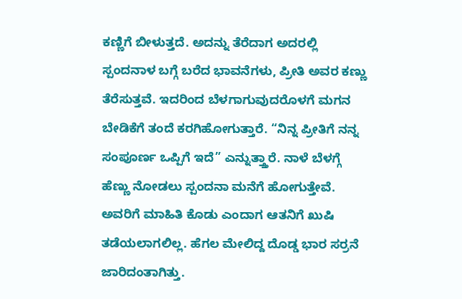ಕಣ್ಣಿಗೆ ಬೀಳುತ್ತದೆ. ಅದನ್ನು ತೆರೆದಾಗ ಅದರಲ್ಲಿ ಸ್ಪಂದನಾಳ ಬಗ್ಗೆ ಬರೆದ ಭಾವನೆಗಳು, ಪ್ರೀತಿ ಅವರ ಕಣ್ಣು ತೆರೆಸುತ್ತವೆ. ಇದರಿಂದ ಬೆಳಗಾಗುವುದರೊಳಗೆ ಮಗನ ಬೇಡಿಕೆಗೆ ತಂದೆ ಕರಗಿಹೋಗುತ್ತಾರೆ. “ನಿನ್ನ ಪ್ರೀತಿಗೆ ನನ್ನ ಸಂಪೂರ್ಣ ಒಪ್ಪಿಗೆ ಇದೆ” ಎನ್ನುತ್ತ್ತಾರೆ. ನಾಳೆ ಬೆಳಗ್ಗೆ ಹೆಣ್ಣು ನೋಡಲು ಸ್ಪಂದನಾ ಮನೆಗೆ ಹೋಗುತ್ತೇವೆ. ಅವರಿಗೆ ಮಾಹಿತಿ ಕೊಡು ಎಂದಾಗ ಆತನಿಗೆ ಖುಷಿ ತಡೆಯಲಾಗಲಿಲ್ಲ. ಹೆಗಲ ಮೇಲಿದ್ದ ದೊಡ್ಡ ಭಾರ ಸರ್ರನೆ ಜಾರಿದಂತಾಗಿತ್ತು.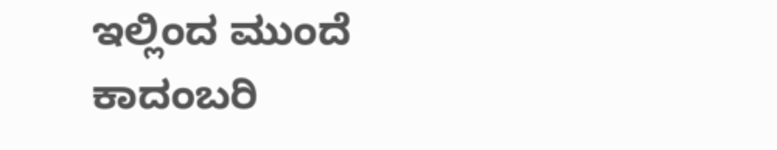ಇಲ್ಲಿಂದ ಮುಂದೆ ಕಾದಂಬರಿ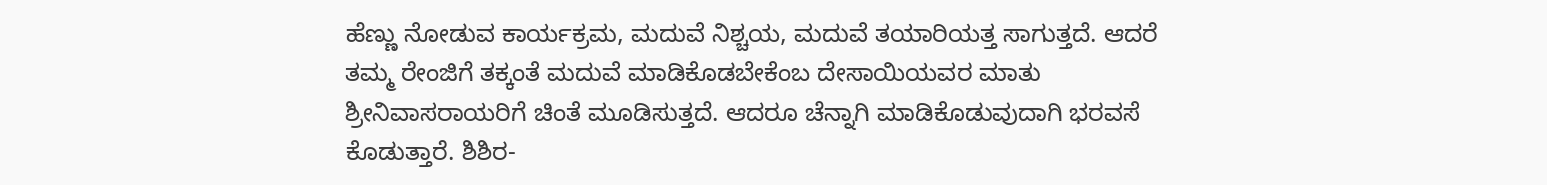ಹೆಣ್ಣು ನೋಡುವ ಕಾರ್ಯಕ್ರಮ, ಮದುವೆ ನಿಶ್ಚಯ, ಮದುವೆ ತಯಾರಿಯತ್ತ ಸಾಗುತ್ತದೆ. ಆದರೆ ತಮ್ಮ ರೇಂಜಿಗೆ ತಕ್ಕಂತೆ ಮದುವೆ ಮಾಡಿಕೊಡಬೇಕೆಂಬ ದೇಸಾಯಿಯವರ ಮಾತು ಶ್ರೀನಿವಾಸರಾಯರಿಗೆ ಚಿಂತೆ ಮೂಡಿಸುತ್ತದೆ. ಆದರೂ ಚೆನ್ನಾಗಿ ಮಾಡಿಕೊಡುವುದಾಗಿ ಭರವಸೆ ಕೊಡುತ್ತಾರೆ. ಶಿಶಿರ-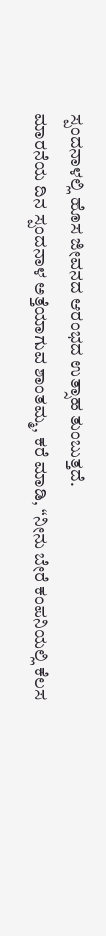ಸ್ಪಂದನಾಳಲ್ಲಿ ಹೊಸ ಜೀವನದ ಆರಂಭದ ಉತ್ಸಾಹ ತುಂಬುತ್ತದೆ.
ಮಾರನೆಯ ದಿನ ಸ್ಪಂದನಾಳ ಅತ್ತೆಯಾಗುವ ಶಾಂತಮ್ಮ, ಕರೆ ಮಾಡಿ, “ನೀನು ಬೇರೆ ಕಂಪನಿಯಲ್ಲಿ ಕೆಲಸ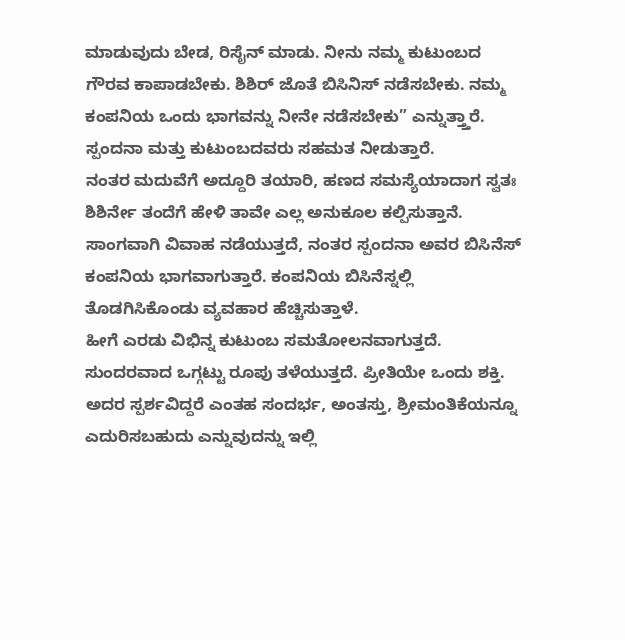ಮಾಡುವುದು ಬೇಡ, ರಿಸೈನ್ ಮಾಡು. ನೀನು ನಮ್ಮ ಕುಟುಂಬದ ಗೌರವ ಕಾಪಾಡಬೇಕು. ಶಿಶಿರ್ ಜೊತೆ ಬಿಸಿನಿಸ್ ನಡೆಸಬೇಕು. ನಮ್ಮ ಕಂಪನಿಯ ಒಂದು ಭಾಗವನ್ನು ನೀನೇ ನಡೆಸಬೇಕು” ಎನ್ನುತ್ತ್ತಾರೆ. ಸ್ಪಂದನಾ ಮತ್ತು ಕುಟುಂಬದವರು ಸಹಮತ ನೀಡುತ್ತಾರೆ.
ನಂತರ ಮದುವೆಗೆ ಅದ್ದೂರಿ ತಯಾರಿ, ಹಣದ ಸಮಸ್ಯೆಯಾದಾಗ ಸ್ವತಃ ಶಿಶಿರ್ನೇ ತಂದೆಗೆ ಹೇಳಿ ತಾವೇ ಎಲ್ಲ ಅನುಕೂಲ ಕಲ್ಪಿಸುತ್ತಾನೆ. ಸಾಂಗವಾಗಿ ವಿವಾಹ ನಡೆಯುತ್ತದೆ, ನಂತರ ಸ್ಪಂದನಾ ಅವರ ಬಿಸಿನೆಸ್ ಕಂಪನಿಯ ಭಾಗವಾಗುತ್ತಾರೆ. ಕಂಪನಿಯ ಬಿಸಿನೆಸ್ನಲ್ಲಿ ತೊಡಗಿಸಿಕೊಂಡು ವ್ಯವಹಾರ ಹೆಚ್ಚಿಸುತ್ತಾಳೆ.
ಹೀಗೆ ಎರಡು ವಿಭಿನ್ನ ಕುಟುಂಬ ಸಮತೋಲನವಾಗುತ್ತದೆ. ಸುಂದರವಾದ ಒಗ್ಗಟ್ಟು ರೂಪು ತಳೆಯುತ್ತದೆ. ಪ್ರೀತಿಯೇ ಒಂದು ಶಕ್ತಿ. ಅದರ ಸ್ಪರ್ಶವಿದ್ದರೆ ಎಂತಹ ಸಂದರ್ಭ, ಅಂತಸ್ತು, ಶ್ರೀಮಂತಿಕೆಯನ್ನೂ ಎದುರಿಸಬಹುದು ಎನ್ನುವುದನ್ನು ಇಲ್ಲಿ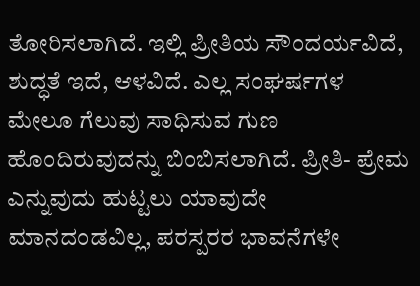ತೋರಿಸಲಾಗಿದೆ. ಇಲ್ಲಿ ಪ್ರೀತಿಯ ಸೌಂದರ್ಯವಿದೆ, ಶುದ್ಧತೆ ಇದೆ, ಆಳವಿದೆ. ಎಲ್ಲ ಸಂಘರ್ಷಗಳ ಮೇಲೂ ಗೆಲುವು ಸಾಧಿಸುವ ಗುಣ ಹೊಂದಿರುವುದನ್ನು ಬಿಂಬಿಸಲಾಗಿದೆ. ಪ್ರೀತಿ- ಪ್ರೇಮ ಎನ್ನುವುದು ಹುಟ್ಟಲು ಯಾವುದೇ ಮಾನದಂಡವಿಲ್ಲ, ಪರಸ್ಪರರ ಭಾವನೆಗಳೇ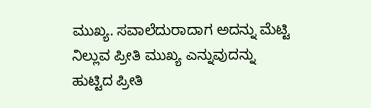ಮುಖ್ಯ. ಸವಾಲೆದುರಾದಾಗ ಅದನ್ನು ಮೆಟ್ಟಿ ನಿಲ್ಲುವ ಪ್ರೀತಿ ಮುಖ್ಯ ಎನ್ನುವುದನ್ನು ಹುಟ್ಟಿದ ಪ್ರೀತಿ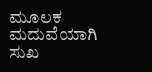ಮೂಲಕ ಮದುವೆಯಾಗಿ ಸುಖ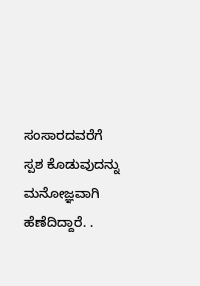ಸಂಸಾರದವರೆಗೆ ಸ್ಪಶ ಕೊಡುವುದನ್ನು ಮನೋಜ್ಞವಾಗಿ ಹೆಣೆದಿದ್ದಾರೆ. .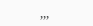,,,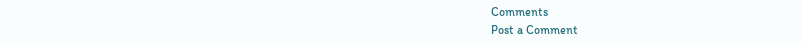Comments
Post a Comment